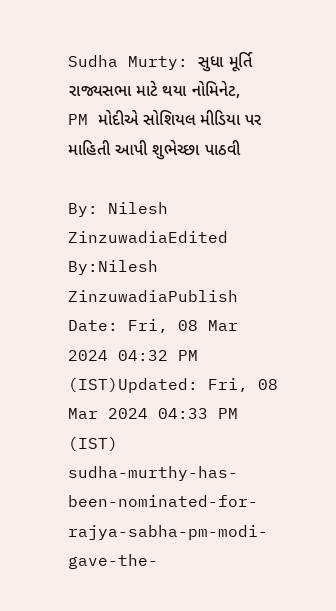Sudha Murty: સુધા મૂર્તિ રાજ્યસભા માટે થયા નોમિનેટ, PM મોદીએ સોશિયલ મીડિયા પર માહિતી આપી શુભેચ્છા પાઠવી

By: Nilesh ZinzuwadiaEdited By:Nilesh ZinzuwadiaPublish Date: Fri, 08 Mar 2024 04:32 PM (IST)Updated: Fri, 08 Mar 2024 04:33 PM (IST)
sudha-murthy-has-been-nominated-for-rajya-sabha-pm-modi-gave-the-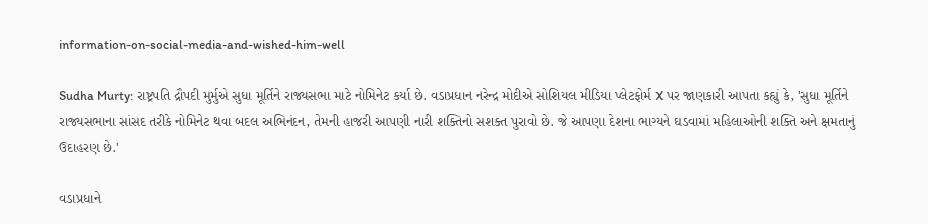information-on-social-media-and-wished-him-well

Sudha Murty: રાષ્ટ્રપતિ દ્રૌપદી મુર્મુએ સુધા મૂર્તિને રાજ્યસભા માટે નોમિનેટ કર્યા છે. વડાપ્રધાન નરેન્દ્ર મોદીએ સોશિયલ મીડિયા પ્લેટફોર્મ X પર જાણકારી આપતા કહ્યું કે, 'સુધા મૂર્તિને રાજ્યસભાના સાંસદ તરીકે નોમિનેટ થવા બદલ અભિનંદન, તેમની હાજરી આપણી નારી શક્તિનો સશક્ત પુરાવો છે. જે આપણા દેશના ભાગ્યને ઘડવામાં મહિલાઓની શક્તિ અને ક્ષમતાનું ઉદાહરણ છે.'

વડાપ્રધાને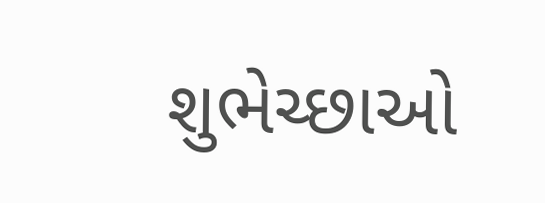શુભેચ્છાઓ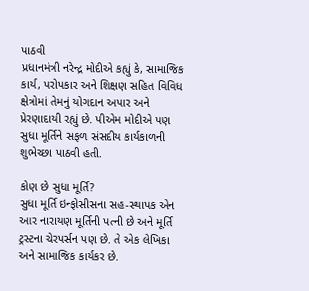પાઠવી
પ્રધાનમંત્રી નરેન્દ્ર મોદીએ કહ્યું કે, સામાજિક કાર્ય, પરોપકાર અને શિક્ષણ સહિત વિવિધ ક્ષેત્રોમાં તેમનું યોગદાન અપાર અને પ્રેરણાદાયી રહ્યું છે. પીએમ મોદીએ પણ સુધા મૂર્તિને સફળ સંસદીય કાર્યકાળની શુભેચ્છા પાઠવી હતી.

કોણ છે સુધા મૂર્તિ?
સુધા મૂર્તિ ઇન્ફોસીસના સહ-સ્થાપક એન આર નારાયણ મૂર્તિની પત્ની છે અને મૂર્તિ ટ્રસ્ટના ચેરપર્સન પણ છે. તે એક લેખિકા અને સામાજિક કાર્યકર છે.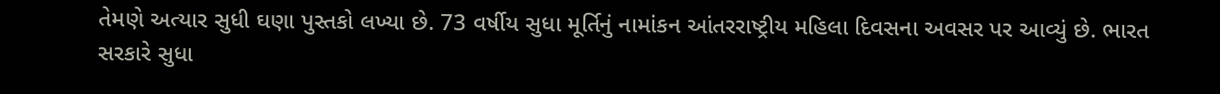તેમણે અત્યાર સુધી ઘણા પુસ્તકો લખ્યા છે. 73 વર્ષીય સુધા મૂર્તિનું નામાંકન આંતરરાષ્ટ્રીય મહિલા દિવસના અવસર પર આવ્યું છે. ભારત સરકારે સુધા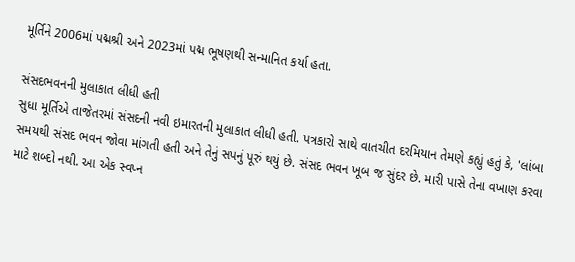મૂર્તિને 2006માં પદ્મશ્રી અને 2023માં પદ્મ ભૂષણથી સન્માનિત કર્યા હતા.

સંસદભવનની મુલાકાત લીધી હતી
સુધા મૂર્તિએ તાજેતરમાં સંસદની નવી ઇમારતની મુલાકાત લીધી હતી. પત્રકારો સાથે વાતચીત દરમિયાન તેમણે કહ્યું હતું કે, 'લાંબા સમયથી સંસદ ભવન જોવા માંગતી હતી અને તેનું સપનું પૂરું થયું છે. સંસદ ભવન ખૂબ જ સુંદર છે. મારી પાસે તેના વખાણ કરવા માટે શબ્દો નથી. આ એક સ્વપ્ન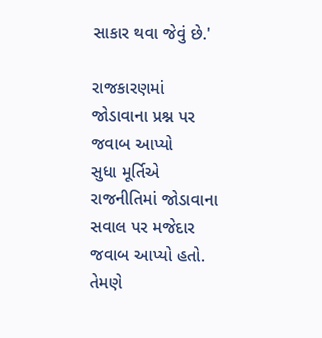સાકાર થવા જેવું છે.'

રાજકારણમાં જોડાવાના પ્રશ્ન પર જવાબ આપ્યો
સુધા મૂર્તિએ રાજનીતિમાં જોડાવાના સવાલ પર મજેદાર જવાબ આપ્યો હતો. તેમણે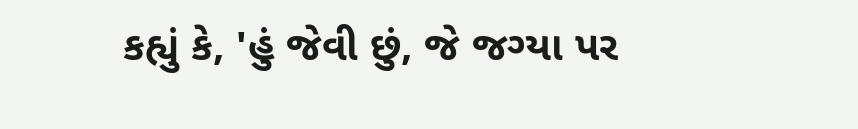કહ્યું કે, 'હું જેવી છું, જે જગ્યા પર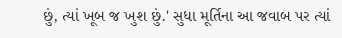છું, ત્યાં ખૂબ જ ખુશ છું.' સુધા મૂર્તિના આ જવાબ પર ત્યાં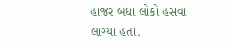હાજર બધા લોકો હસવા લાગ્યા હતા.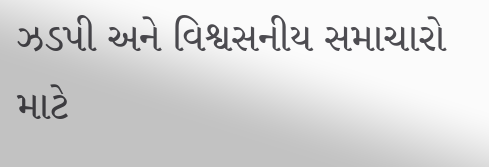ઝડપી અને વિશ્વસનીય સમાચારો માટે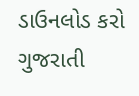ડાઉનલોડ કરો ગુજરાતી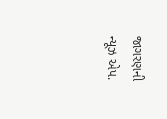જાગરણની ન્યૂઝ એપ.